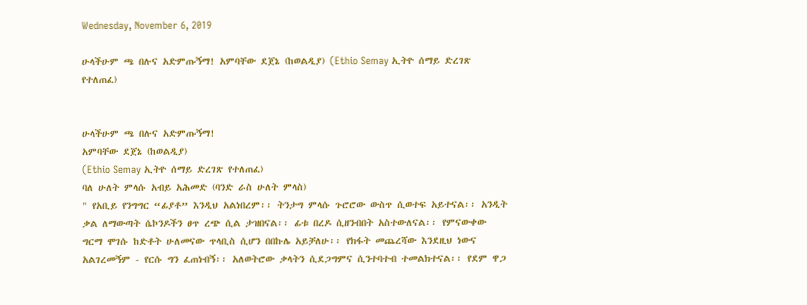Wednesday, November 6, 2019

ሁላችሁም ጫ በሉና አድምጡኝማ! አምባቸው ደጀኔ (ከወልዲያ) (Ethio Semay ኢትዮ ሰማይ ድረገጽ የተለጠፈ)


ሁላችሁም ጫ በሉና አድምጡኝማ!
አምባቸው ደጀኔ (ከወልዲያ)
(Ethio Semay ኢትዮ ሰማይ ድረገጽ የተለጠፈ)
ባለ ሁለት ምላሱ አብይ አሕመድ (ባንድ ራስ ሁለት ምላስ)
" የአቢይ የንግግር “ፊያቶ” እንዲህ አልነበረም፡፡ ትንታግ ምላሱ ጉሮሮው ውስጥ ሲወተፍ አይተናል፡፡ አንዲት ቃል ለማውጣት ሴኮንዶችን ፀጥ ረጭ ሲል ታዝበናል፡፡ ፊቱ በረዶ ሲዘንብበት አስተውለናል፡፡ የምናውቀው ግርማ ሞገሱ ከድቶት ሁለመናው ጥላቢስ ሲሆን በበኩሌ አይቻለሁ፡፡ የክፋት መጨረሻው እንደዚህ ነውና አልገረመኝም - የርሱ ግን ፈጠነብኝ፡፡ አለወትሮው ቃላትን ሲደጋግምና ሲንተባተብ ተመልክተናል፡፡ የደም ዋጋ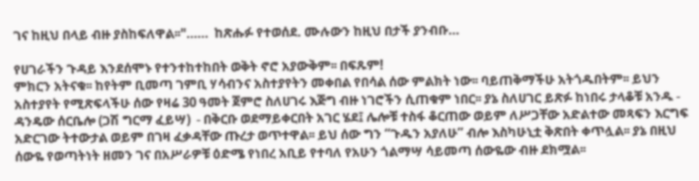ገና ከዚህ በላይ ብዙ ያስከፍለዋል፡፡"……  ከጽሑፉ የተወሰደ. ሙሉውን ከዚህ በታች ያንብቡ…

የሀገራችን ጉዳይ እንደሰሞኑ የተንተከተከበት ወቅት ኖሮ አያውቅም፡፡ በፍጹም!
ምክርን አትናቁ፡፡ ከየትም ቢመጣ ገምቢ ሃሳብንና አስተያየትን መቀበል የበሳል ሰው ምልክት ነው፡፡ ባይጠቅማችሁ አትጎዱበትም፡፡ ይህን አስተያየት የሚጽፍላችሁ ሰው የዛሬ 30 ዓመት ጀምሮ ስለሀገሩ እጅግ ብዙ ነገሮችን ሲጠቁም ነበር፡፡ ያኔ ስለሀገር ይጽፉ ከነበሩ ታላቆቹ አንዱ - ዳንዴው ሰርቤሎ (ጋሽ ግርማ ፈይሣ)  - በቅርቡ ወደማይቀርበት አገር ሄደ፤ ሌሎቹ ተስፋ ቆርጠው ወይም ለሥጋቸው አድልተው መጻፍን እርግፍ አድርገው ትተውታል ወይም በገዛ ፈቃዳቸው ጡረታ ወጥተዋል፡፡ ይህ ሰው ግን “ጉዱን አያለሁ” ብሎ እስካሁኒቷ ቅጽበት ቀጥሏል፡፡ ያኔ በዚህ ሰውዬ የወጣትነት ዘመን ገና በአሥራዎቹ ዕድሜ የነበረ አቢይ የተባለ የአሁን ጎልማሣ ሳይመጣ ሰውዬው ብዙ ደክሟል፡፡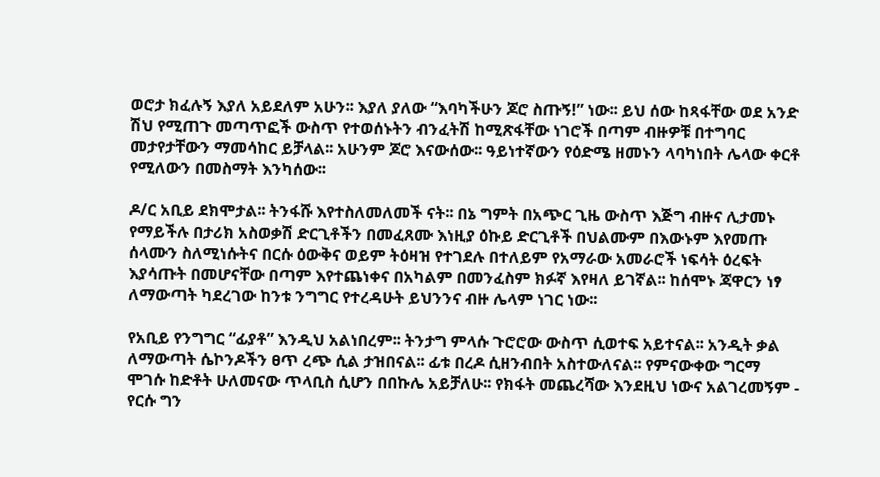ወሮታ ክፈሉኝ እያለ አይደለም አሁን፡፡ እያለ ያለው “እባካችሁን ጆሮ ስጡኝ!” ነው፡፡ ይህ ሰው ከጻፋቸው ወደ አንድ ሽህ የሚጠጉ መጣጥፎች ውስጥ የተወሰኑትን ብንፈትሽ ከሚጽፋቸው ነገሮች በጣም ብዙዎቹ በተግባር መታየታቸውን ማመሳከር ይቻላል፡፡ አሁንም ጆሮ እናውሰው፡፡ ዓይነተኛውን የዕድሜ ዘመኑን ላባካነበት ሌላው ቀርቶ የሚለውን በመስማት እንካሰው፡፡

ዶ/ር አቢይ ደክሞታል፡፡ ትንፋሹ እየተስለመለመች ናት፡፡ በኔ ግምት በአጭር ጊዜ ውስጥ እጅግ ብዙና ሊታመኑ የማይችሉ በታሪክ አስወቃሽ ድርጊቶችን በመፈጸሙ እነዚያ ዕኩይ ድርጊቶች በህልሙም በእውኑም እየመጡ ሰላሙን ስለሚነሱትና በርሱ ዕውቅና ወይም ትዕዛዝ የተገደሉ በተለይም የአማራው አመራሮች ነፍሳት ዕረፍት እያሳጡት በመሆናቸው በጣም እየተጨነቀና በአካልም በመንፈስም ክፉኛ እየዛለ ይገኛል፡፡ ከሰሞኑ ጃዋርን ነፃ ለማውጣት ካደረገው ከንቱ ንግግር የተረዳሁት ይህንንና ብዙ ሌላም ነገር ነው፡፡

የአቢይ የንግግር “ፊያቶ” እንዲህ አልነበረም፡፡ ትንታግ ምላሱ ጉሮሮው ውስጥ ሲወተፍ አይተናል፡፡ አንዲት ቃል ለማውጣት ሴኮንዶችን ፀጥ ረጭ ሲል ታዝበናል፡፡ ፊቱ በረዶ ሲዘንብበት አስተውለናል፡፡ የምናውቀው ግርማ ሞገሱ ከድቶት ሁለመናው ጥላቢስ ሲሆን በበኩሌ አይቻለሁ፡፡ የክፋት መጨረሻው እንደዚህ ነውና አልገረመኝም - የርሱ ግን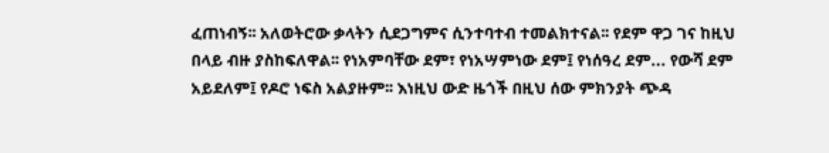ፈጠነብኝ፡፡ አለወትሮው ቃላትን ሲደጋግምና ሲንተባተብ ተመልክተናል፡፡ የደም ዋጋ ገና ከዚህ በላይ ብዙ ያስከፍለዋል፡፡ የነአምባቸው ደም፣ የነአሣምነው ደም፤ የነሰዓረ ደም... የውሻ ደም አይደለም፤ የዶሮ ነፍስ አልያዙም፡፡ እነዚህ ውድ ዜጎች በዚህ ሰው ምክንያት ጭዳ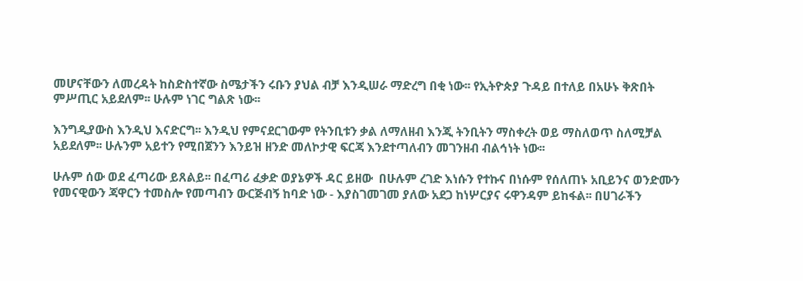መሆናቸውን ለመረዳት ከስድስተኛው ስሜታችን ሩቡን ያህል ብቻ እንዲሠራ ማድረግ በቂ ነው፡፡ የኢትዮጵያ ጉዳይ በተለይ በአሁኑ ቅጽበት ምሥጢር አይደለም፡፡ ሁሉም ነገር ግልጽ ነው፡፡

እንግዲያውስ እንዲህ እናድርግ፡፡ እንዲህ የምናደርገውም የትንቢቱን ቃል ለማለዘብ እንጂ ትንቢትን ማስቀረት ወይ ማስለወጥ ስለሚቻል አይደለም፡፡ ሁሉንም አይተን የሚበጀንን እንይዝ ዘንድ መለኮታዊ ፍርጃ እንደተጣለብን መገንዘብ ብልኅነት ነው፡፡

ሁሉም ሰው ወደ ፈጣሪው ይጸልይ፡፡ በፈጣሪ ፈቃድ ወያኔዎች ዳር ይዘው  በሁሉም ረገድ እነሱን የተኩና በነሱም የሰለጠኑ አቢይንና ወንድሙን የመናዊውን ጃዋርን ተመስሎ የመጣብን ውርጅብኝ ከባድ ነው - እያስገመገመ ያለው አደጋ ከነሦርያና ሩዋንዳም ይከፋል፡፡ በሀገራችን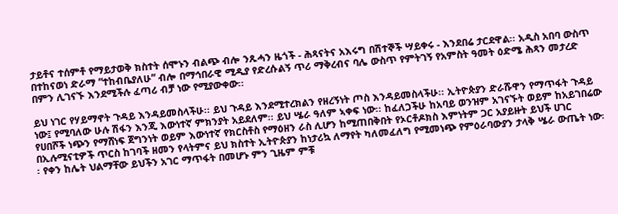ታይቶና ተሰምቶ የማይታወቅ ክስተት ሰሞኑን ብልጭ ብሎ ንጹሓን ዜጎች - ሕጻናትና አእሩግ በሽተኞች ሣይቀሩ - እንደበሬ ታርደዋል፡፡ አዲስ አበባ ውስጥ በተከናወነ ድራማ “ተከብቤያለሁ” ብሎ በማኅበራዊ ሚዲያ የድረሱልኝ ጥሪ ማቅረብና ባሌ ውስጥ የምትገኝ የአምስት ዓመት ዕድሜ ሕጻን መታረድ በምን ሊገናኙ እንደሚችሉ ፈጣሪ ብቻ ነው የሚያውቀው፡፡

ይህ ነገር የሃይማኖት ጉዳይ እንዳይመስላችሁ፡፡ ይህ ጉዳይ እንደሚተረክልን የዘረኝነት ጦስ እንዳይመስላችሁ፡፡ ኢትዮጵያን ድራሹዋን የማጥፋት ጉዳይ ነው፤ የሚባለው ሁሉ ሽፋን እንጂ እውነተኛ ምክንያት አይደለም፡፡ ይህ ሤራ ዓለም ኣቀፍ ነው፡፡ ከፈለጋችሁ ከአባይ ወንዝም አገናኙት ወይም ከአይገበሬው የሀበሾች ነጭን የማሸነፍ ጀግንነት ወይም እውነተኛ የክርስቶስ የማዕዘን ራስ ሊሆን ከሚጠበቅበት የኦርቶዶክስ እምነትም ጋር አያይዙት ይህች ሀገር በኢሉሚናቲዎች ጥርስ ከገባች ዘመን የላትምና ይህ ክስተት ኢትዮጵያን ከነታሪኳ ለማየት ካለመፈለግ የሚመነጭ የምዕራባውያን ታላቅ ሤራ ውጤት ነው፡፡ የቀን ከሌት ህልማቸው ይህችን አገር ማጥፋት በመሆኑ ምን ጊዜም ምቹ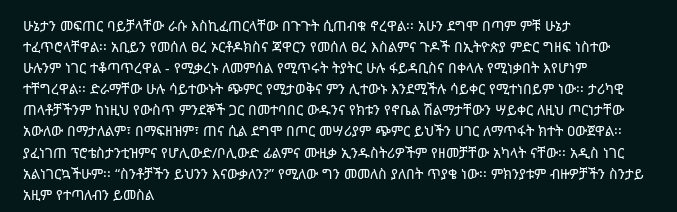ሁኔታን መፍጠር ባይቻላቸው ራሱ እስኪፈጠርላቸው በጉጉት ሲጠብቁ ኖረዋል፡፡ አሁን ደግሞ በጣም ምቹ ሁኔታ ተፈጥሮላቸዋል፡፡ አቢይን የመሰለ ፀረ ኦርቶዶክስና ጃዋርን የመሰለ ፀረ እስልምና ጉዶች በኢትዮጵያ ምድር ግዘፍ ነስተው ሁሉንም ነገር ተቆጣጥረዋል - የሚቃረኑ ለመምሰል የሚጥሩት ትያትር ሁሉ ፋይዳቢስና በቀላሉ የሚነቃበት እየሆነም ተቸግረዋል፡፡ ድራማቸው ሁሉ ሳይተውኑት ጭምር የሚታወቅና ምን ሊተውኑ እንደሚችሉ ሳይቀር የሚተነበይም ነው፡፡ ታሪካዊ ጠላቶቻችንም ከነዚህ የውስጥ ምንደኞች ጋር በመተባበር ውዱንና የክቱን የኖቤል ሽልማታቸውን ሣይቀር ለዚህ ጦርነታቸው አውለው በማታለልም፣ በማፍዘዝም፣ ጠና ሲል ደግሞ በጦር መሣሪያም ጭምር ይህችን ሀገር ለማጥፋት ክተት ዐውጀዋል፡፡ ያፈነገጠ ፕሮቴስታንቲዝምና የሆሊውድ/ቦሊውድ ፊልምና ሙዚቃ ኢንዱስትሪዎችም የዘመቻቸው አካላት ናቸው፡፡ አዲስ ነገር አልነገርኳችሁም፡፡ “ስንቶቻችን ይህንን እናውቃለን?” የሚለው ግን መመለስ ያለበት ጥያቄ ነው፡፡ ምክንያቱም ብዙዎቻችን ስንታይ አዚም የተጣለብን ይመስል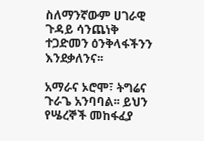ስለማንኛውም ሀገራዊ ጉዳይ ሳንጨነቅ ተጋድመን ዕንቅላፋችንን እንደቃለንና፡፡

አማራና ኦሮሞ፣ ትግሬና ጉራጌ አንባባል፡፡ ይህን የሤረኞች መከፋፈያ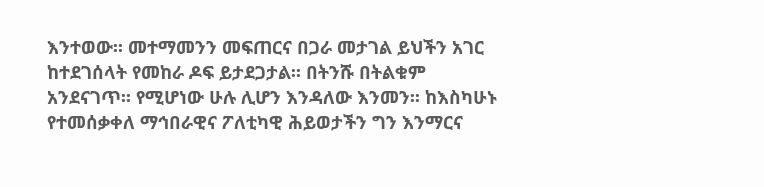እንተወው፡፡ መተማመንን መፍጠርና በጋራ መታገል ይህችን አገር ከተደገሰላት የመከራ ዶፍ ይታደጋታል፡፡ በትንሹ በትልቁም አንደናገጥ፡፡ የሚሆነው ሁሉ ሊሆን እንዳለው እንመን፡፡ ከእስካሁኑ የተመሰቃቀለ ማኅበራዊና ፖለቲካዊ ሕይወታችን ግን እንማርና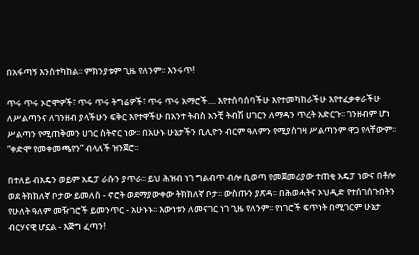በአፋጣኝ እንስተካከል፡፡ ምክንያቱም ጊዜ የለንም፡፡ እንሩጥ!

ጥሩ ጥሩ ኦሮሞዎች፣ ጥሩ ጥሩ ትግሬዎች፣ ጥሩ ጥሩ አማሮች.... እየተሰባሰባችሁ እየተመካከራችሁ እየተፈቃቀራችሁ ለሥልጣንና ለገንዘብ ያላችሁን ፍቅር እየተዋችሁ በአንተ ትብስ አንቺ ትብሽ ሀገርን ለማዳን ጥረት አድርጉ፡፡ ገንዘብም ሆነ ሥልጣን የሚጠቅመን ሀገር ስትኖር ነው፡፡ በአሁኑ ሁኔታችን ቢሊዮን ብርም ዓለምን የሚያስገዛ ሥልጣንም ዋጋ የላቸውም፡፡”ቀድሞ የመቀመጫየን” ብላለች ዝንጀሮ፡፡

በተለይ ብአዴን ወይም አዴፓ ራሱን ያጥራ፡፡ ይህ ሕዝብ ነገ ግልብጥ ብሎ ቢወጣ የመጀመሪያው ተጠቂ አዴፓ ነውና በቶሎ ወደ ትክክለኛ ቦታው ይመለስ - ኖሮት ወደማያውቀው ትክክለኛ ቦታ፡፡ ውስጡን ያጽዳ፡፡ በሕወሓትና ኦህዲድ የተሰገሰጉበትን የሁለት ዓለም መዥገሮች ይመንጥር - አሁኑኑ፡፡ እውነቱን ለመናገር ነገ ጊዜ የለንም፡፡ የነገሮች ፍጥነት በሚገርም ሁኔታ ብርሃናዊ ሆኗል - እጅግ ፈጣን!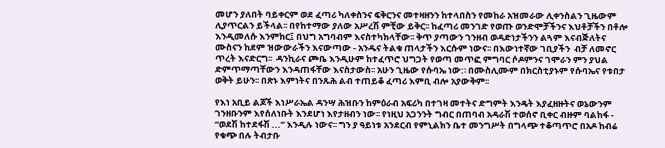መሆን ያለበት ባይቀርም ወደ ፈጣሪ ካለቀስንና ፍቅርንና መተዛዘንን ከተላበስን የመከራ አዝመራው ሊቀንስልን ጊዜውም ሊያጥርልን ይችላል፡፡ በየከተማው ያለው አሥረሽ ምቺው ይቅር፡፡ ከፈጣሪ መንገድ የወጡ ወንድሞቻችንና እህቶቻችን በቶሎ እንዲመለሱ እንምከር፤ በህግ አግባብም እናስተካክላቸው፡፡ ቅጥ ያጣውን ገንዘብ ወዳድነታችንን ልጓም እናብጅለትና ሙስናን ከደም ዝውውራችን እናውጣው - አንዱና ትልቁ ጠላታችን እርሱም ነውና፡፡ በእውነተኛው ገቢያችን  ብቻ ለመኖር ጥረት እናድርግ፡፡  ዳንኪራና ጮቤ እንዲሁም ከተፈጥሮ ህግጋት የወጣ መጥፎ ምግባር ሶዶምንና ገሞራን ምን ያህል ድምጥማጣቸውን እንዳጠፋቸው እናስታውስ፡፡ አሁን ጊዜው የሱባኤ ነው:፡ በሙስሊሙም በክርስቲያኑም የሱባኤና የቱበታ ወቅት ይሁን፡፡ በጽኑ እምነትና በንጹሕ ልብ ተጠይቆ ፈጣሪ እምቢ ብሎ አያውቅም፡፡

የእነ አቢይ ልጆች እነሥራኤል ዳንሣ ሕዝቡን ከምዕራብ አፍሪካ በተገዛ መተትና ድግምት እንዴት እያፈዘዙትና ወኔውንም ገንዘቡንም እየሰለነቡት እንደሆነ እየታዘብን ነው፡፡ የነዚህ አጋንንት ግብር በጠባብ አዳራሽ ተወሰኖ ቢቀር ብዙም ባልከፋ - “ወደሽ ከተደፋሽ ...” እንዲሉ ነውና፡፡ ግን ያ ዓይነቱ አንደርብ የምኒልክን ቤተ መንግሥት በግላጭ ተቆጣጥሮ በአዶ ከብሬ የቁጭ በሉ ትብታቡ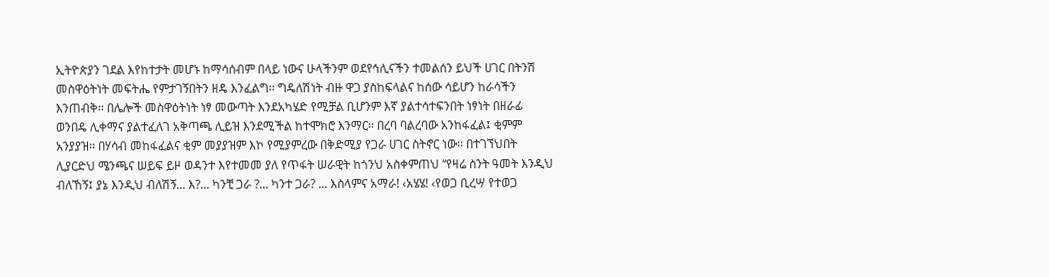ኢትዮጵያን ገደል እየከተታት መሆኑ ከማሳሰብም በላይ ነውና ሁላችንም ወደየኅሊናችን ተመልሰን ይህች ሀገር በትንሽ መስዋዕትነት መፍትሔ የምታገኝበትን ዘዴ እንፈልግ፡፡ ግዴለሽነት ብዙ ዋጋ ያስከፍላልና ከሰው ሳይሆን ከራሳችን እንጠብቅ፡፡ በሌሎች መስዋዕትነት ነፃ መውጣት እንደአካሄድ የሚቻል ቢሆንም እኛ ያልተሳተፍንበት ነፃነት በዘራፊ ወንበዴ ሊቀማና ያልተፈለገ አቅጣጫ ሊይዝ እንደሚችል ከተሞክሮ እንማር፡፡ በረባ ባልረባው አንከፋፈል፤ ቂምም አንያያዝ፡፡ በሃሳብ መከፋፈልና ቂም መያያዝም እኮ የሚያምረው በቅድሚያ የጋራ ሀገር ስትኖር ነው፡፡ በተገኘህበት ሊያርድህ ሜንጫና ሠይፍ ይዞ ወዳንተ እየተመመ ያለ የጥፋት ሠራዊት ከጎንህ አስቀምጠህ “የዛሬ ስንት ዓመት እንዲህ ብለኸኝ፤ ያኔ እንዲህ ብለሽኝ... እ?... ካንቺ ጋራ ?... ካንተ ጋራ? ... እስላምና አማራ! ‹አሄሄ! ‹የወጋ ቢረሣ የተወጋ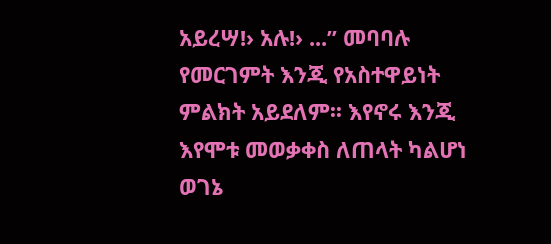አይረሣ!› አሉ!› ...” መባባሉ የመርገምት እንጂ የአስተዋይነት ምልክት አይደለም፡፡ እየኖሩ እንጂ እየሞቱ መወቃቀስ ለጠላት ካልሆነ ወገኔ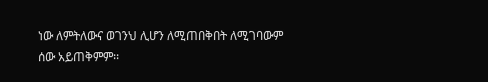ነው ለምትለውና ወገንህ ሊሆን ለሚጠበቅበት ለሚገባውም ሰው አይጠቅምም፡፡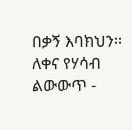በቃኝ እባክህን፡፡ ለቀና የሃሳብ ልውውጥ -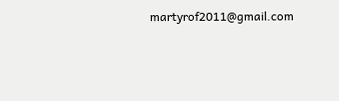martyrof2011@gmail.com